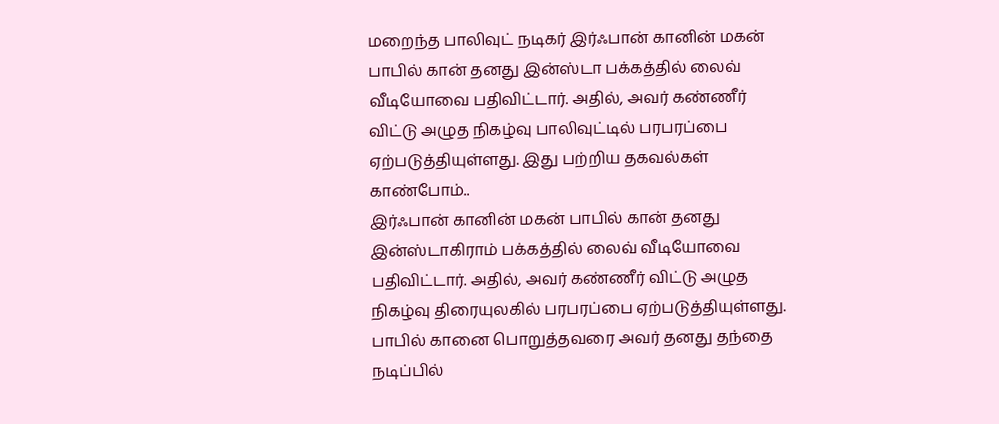மறைந்த பாலிவுட் நடிகர் இர்ஃபான் கானின் மகன் பாபில் கான் தனது இன்ஸ்டா பக்கத்தில் லைவ் வீடியோவை பதிவிட்டார். அதில், அவர் கண்ணீர் விட்டு அழுத நிகழ்வு பாலிவுட்டில் பரபரப்பை ஏற்படுத்தியுள்ளது. இது பற்றிய தகவல்கள் காண்போம்..
இர்ஃபான் கானின் மகன் பாபில் கான் தனது இன்ஸ்டாகிராம் பக்கத்தில் லைவ் வீடியோவை பதிவிட்டார். அதில், அவர் கண்ணீர் விட்டு அழுத நிகழ்வு திரையுலகில் பரபரப்பை ஏற்படுத்தியுள்ளது.
பாபில் கானை பொறுத்தவரை அவர் தனது தந்தை நடிப்பில்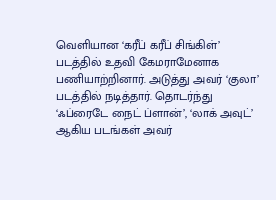வெளியான ‘கரீப் கரீப் சிங்கிள்’ படத்தில் உதவி கேமராமேனாக பணியாற்றினார். அடுத்து அவர் ‘குலா’ படத்தில் நடித்தார். தொடர்ந்து ‘ஃப்ரைடே நைட் ப்ளான்’, ‘லாக் அவுட்’ ஆகிய படங்கள் அவர்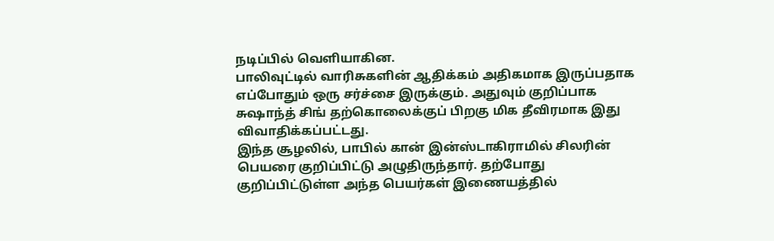நடிப்பில் வெளியாகின.
பாலிவுட்டில் வாரிசுகளின் ஆதிக்கம் அதிகமாக இருப்பதாக எப்போதும் ஒரு சர்ச்சை இருக்கும். அதுவும் குறிப்பாக சுஷாந்த் சிங் தற்கொலைக்குப் பிறகு மிக தீவிரமாக இது விவாதிக்கப்பட்டது.
இந்த சூழலில், பாபில் கான் இன்ஸ்டாகிராமில் சிலரின் பெயரை குறிப்பிட்டு அழுதிருந்தார். தற்போது குறிப்பிட்டுள்ள அந்த பெயர்கள் இணையத்தில்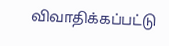விவாதிக்கப்பட்டு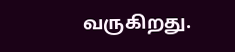வருகிறது.